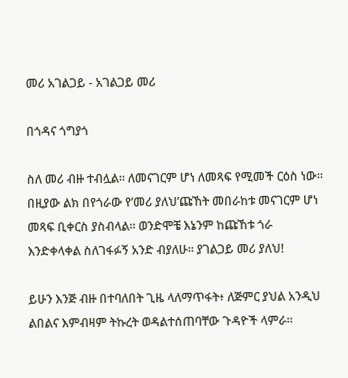መሪ አገልጋይ - አገልጋይ መሪ

በጎዳና ጎግያጎ

ስለ መሪ ብዙ ተብሏል። ለመናገርም ሆነ ለመጻፍ የሚመች ርዕስ ነው። በዚያው ልክ በየጎራው የ’መሪ ያለህ’ጩኸት መበራከቱ መናገርም ሆነ መጻፍ ቢቀርስ ያስብላል። ወንድሞቼ እኔንም ከጩኸቱ ጎራ እንድቀላቀል ስለገፋፉኝ አንድ ብያለሁ። ያገልጋይ መሪ ያለህ!

ይሁን እንጅ ብዙ በተባለበት ጊዜ ላለማጥፋት፥ ለጅምር ያህል አንዲህ ልበልና እምብዛም ትኩረት ወዳልተሰጠባቸው ጉዳዮች ላምራ።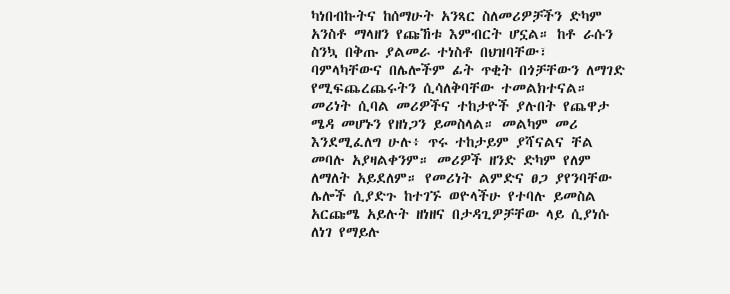ካነበብኩትና ከሰማሁት አንጻር ስለመሪዎቻችን ድካም አንስቶ ማላዘን የጩኸቱ እምብርት ሆኗል። ከቶ ራሱን ስንኳ በቅጡ ያልመራ ተነስቶ በህዝባቸው፣ ባምላካቸውና በሌሎችም ፊት ጥቂት በጎቻቸውን ለማገድ የሚፍጨረጨሩትን ሲሳለቅባቸው ተመልክተናል። መሪነት ሲባል መሪዎችና ተከታዮች ያሉበት የጨዋታ ሜዳ መሆኑን የዘነጋን ይመስላል። መልካም መሪ እንደሚፈለግ ሁሉ፥ ጥሩ ተከታይም ያሻናልና ቸል መባሉ አያዛልቀንም። መሪዎች ዘንድ ድካም የለም ለማለት አይደለም። የመሪነት ልምድና ፀጋ ያየንባቸው ሌሎች ሲያድጉ ከተገኙ ወዮላችሁ የተባሉ ይመስል አርጩሜ አይሉት ዘነዘና በታዳጊዎቻቸው ላይ ሲያነሱ ለነገ የማይሉ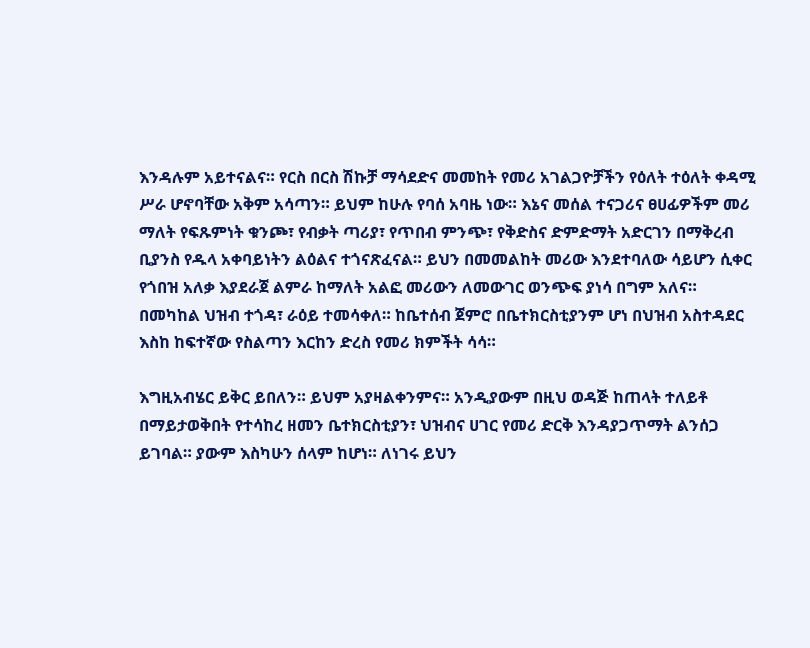እንዳሉም አይተናልና። የርስ በርስ ሽኩቻ ማሳደድና መመከት የመሪ አገልጋዮቻችን የዕለት ተዕለት ቀዳሚ ሥራ ሆኖባቸው አቅም አሳጣን። ይህም ከሁሉ የባሰ አባዜ ነው። እኔና መሰል ተናጋሪና ፀሀፊዎችም መሪ ማለት የፍጹምነት ቁንጮ፣ የብቃት ጣሪያ፣ የጥበብ ምንጭ፣ የቅድስና ድምድማት አድርገን በማቅረብ ቢያንስ የዱላ አቀባይነትን ልዕልና ተጎናጽፈናል። ይህን በመመልከት መሪው እንደተባለው ሳይሆን ሲቀር የጎበዝ አለቃ እያደራጀ ልምራ ከማለት አልፎ መሪውን ለመውገር ወንጭፍ ያነሳ በግም አለና። በመካከል ህዝብ ተጎዳ፣ ራዕይ ተመሳቀለ። ከቤተሰብ ጀምሮ በቤተክርስቲያንም ሆነ በህዝብ አስተዳደር እስከ ከፍተኛው የስልጣን እርከን ድረስ የመሪ ክምችት ሳሳ።

እግዚአብሄር ይቅር ይበለን። ይህም አያዛልቀንምና። አንዲያውም በዚህ ወዳጅ ከጠላት ተለይቶ በማይታወቅበት የተሳከረ ዘመን ቤተክርስቲያን፣ ህዝብና ሀገር የመሪ ድርቅ እንዳያጋጥማት ልንሰጋ ይገባል። ያውም እስካሁን ሰላም ከሆነ። ለነገሩ ይህን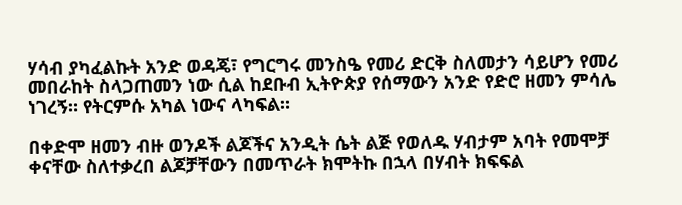ሃሳብ ያካፈልኩት አንድ ወዳጄ፣ የግርግሩ መንስዔ የመሪ ድርቅ ስለመታን ሳይሆን የመሪ መበራከት ስላጋጠመን ነው ሲል ከደቡብ ኢትዮጵያ የሰማውን አንድ የድሮ ዘመን ምሳሌ ነገረኝ። የትርምሱ አካል ነውና ላካፍል።

በቀድሞ ዘመን ብዙ ወንዶች ልጆችና አንዲት ሴት ልጅ የወለዱ ሃብታም አባት የመሞቻ ቀናቸው ስለተቃረበ ልጆቻቸውን በመጥራት ክሞትኩ በኋላ በሃብት ክፍፍል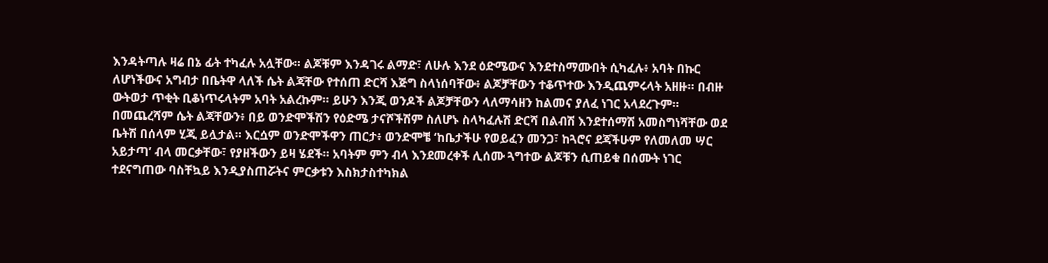እንዳትጣሉ ዛሬ በኔ ፊት ተካፈሉ አሏቸው። ልጆቹም እንዳገሩ ልማድ፣ ለሁሉ እንደ ዕድሜውና እንደተስማሙበት ሲካፈሉ፥ አባት በኩር ለሆነችውና አግብታ በቤትዋ ላለች ሴት ልጃቸው የተሰጠ ድርሻ እጅግ ስላነሰባቸው፥ ልጆቻቸውን ተቆጥተው እንዲጨምሩላት አዘዙ። በብዙ ውትወታ ጥቂት ቢቆነጥሩላትም አባት አልረኩም። ይሁን እንጂ ወንዶች ልጆቻቸውን ላለማሳዘን ከልመና ያለፈ ነገር አላደረጉም። በመጨረሻም ሴት ልጃቸውን፥ በይ ወንድሞችሽን የዕድሜ ታናሾችሽም ስለሆኑ ስላካፈሉሽ ድርሻ በልብሽ እንደተሰማሽ አመስግነሻቸው ወደ ቤትሽ በሰላም ሂጂ ይሏታል። እርሷም ወንድሞችዋን ጠርታ፥ ወንድሞቼ ‘ከቤታችሁ የወይፈን መንጋ፣ ከጓሮና ደጃችሁም የለመለመ ሣር አይታጣ’ ብላ መርቃቸው፣ የያዘችውን ይዛ ሄደች። አባትም ምን ብላ እንደመረቀች ሊሰሙ ጓግተው ልጆቹን ሲጠይቁ በሰሙት ነገር ተደናግጠው ባስቸኳይ እንዲያስጠሯትና ምርቃቱን እስክታስተካክል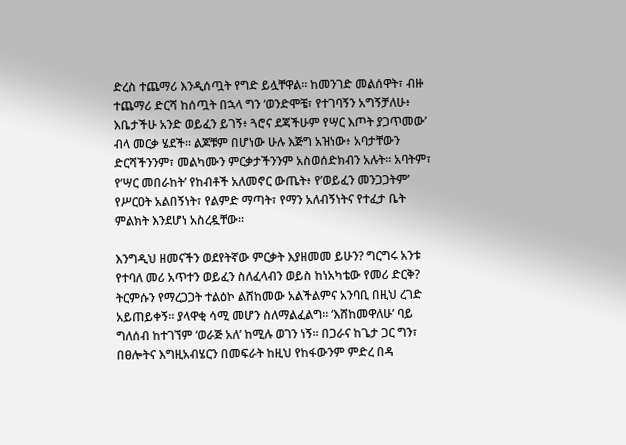ድረስ ተጨማሪ እንዲሰጧት የግድ ይሏቸዋል። ከመንገድ መልሰዋት፣ ብዙ ተጨማሪ ድርሻ ከሰጧት በኋላ ግን ‘ወንድሞቼ፣ የተገባኝን አግኝቻለሁ፥ እቤታችሁ አንድ ወይፈን ይገኝ፥ ጓሮና ደጃችሁም የሣር እጦት ያጋጥመው’ ብላ መርቃ ሄደች። ልጆቹም በሆነው ሁሉ እጅግ አዝነው፥ አባታቸውን ድርሻችንንም፣ መልካሙን ምርቃታችንንም አስወሰድክብን አሉት። አባትም፣ የ’ሣር መበራከት’ የከብቶች አለመኖር ውጤት፥ የ’ወይፈን መንጋጋትም’ የሥርዐት አልበኝነት፣ የልምድ ማጣት፣ የማን አለብኝነትና የተፈታ ቤት ምልክት እንደሆነ አስረዷቸው።

እንግዲህ ዘመናችን ወደየትኛው ምርቃት እያዘመመ ይሁን? ግርግሩ አንቱ የተባለ መሪ አጥተን ወይፈን ስለፈላብን ወይስ ከነአካቴው የመሪ ድርቅ? ትርምሱን የማረጋጋት ተልዕኮ ልሸከመው አልችልምና አንባቢ በዚህ ረገድ አይጠይቀኝ። ያላዋቂ ሳሚ መሆን ስለማልፈልግ። ‘እሸከመዋለሁ’ ባይ ግለሰብ ከተገኘም ‘ወራጅ አለ’ ከሚሉ ወገን ነኝ። በጋራና ከጌታ ጋር ግን፣ በፀሎትና እግዚአብሄርን በመፍራት ከዚህ የከፋውንም ምድረ በዳ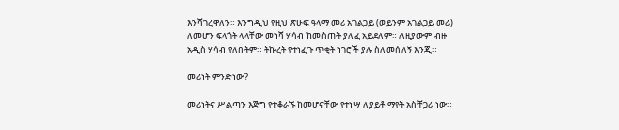እንሻገረዋለን። እንግዲህ የዚህ ጽሁፍ ዓላማ መሪ አገልጋይ (ወይንም አገልጋይ መሪ) ለመሆን ፍላጎት ላላቸው መነሻ ሃሳብ ከመስጠት ያለፈ አይደለም። ለዚያውም ብዙ አዲስ ሃሳብ የለበትም። ትኩረት የተነፈጉ ጥቂት ነገሮች ያሉ ስለመሰለኝ እንጂ።

መሪነት ምንድነው?

መሪነትና ሥልጣን እጅግ የተቆራኙ ከመሆናቸው የተነሣ ለያይቶ ማየት አስቸጋሪ ነው።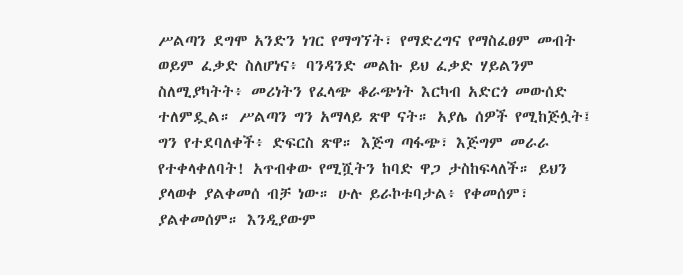ሥልጣን ደግሞ አንድን ነገር የማግኘት፣ የማድረግና የማስፈፀም መብት ወይም ፈቃድ ስለሆነና፥ ባንዳንድ መልኩ ይህ ፈቃድ ሃይልንም ስለሚያካትት፥ መሪነትን የፈላጭ ቆራጭነት እርካብ አድርጎ መውሰድ ተለምዷል። ሥልጣን ግን አማላይ ጽዋ ናት። አያሌ ሰዎች የሚከጅሏት፤ ግን የተደባለቀች፥ ድፍርስ ጽዋ። እጅግ ጣፋጭ፣ እጅግም መራራ የተቀላቀለባት! አጥብቀው የሚሿትን ከባድ ዋጋ ታስከፍላለች። ይህን ያላወቀ ያልቀመሰ ብቻ ነው። ሁሉ ይራኮቱባታል፥ የቀመሰም፣ ያልቀመሰም። እንዲያውም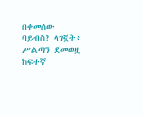በቀመሰው ባይብስ? ላገኟት፥ ሥልጣን ደመወዟ ከፍተኛ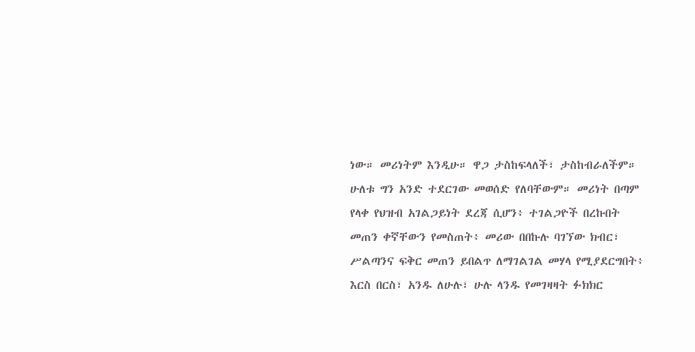ነው። መሪነትም እንዲሁ። ዋጋ ታስከፍላለች፣ ታስከብራለችም። ሁለቱ ግን አንድ ተደርገው መወሰድ የለባቸውም። መሪነት በጣም የላቀ የህዝብ አገልጋይነት ደረጃ ሲሆን፥ ተገልጋዮች በረኩበት መጠን ቀኛቸውን የመስጠት፥ መሪው በበኩሉ ባገኘው ክብር፣ ሥልጣንና ፍቅር መጠን ይበልጥ ለማገልገል መሃላ የሚያደርግበት፥ እርስ በርስ፣ አንዱ ለሁሉ፣ ሁሉ ላንዱ የመገዛዛት ፉክክር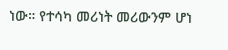ነው። የተሳካ መሪነት መሪውንም ሆነ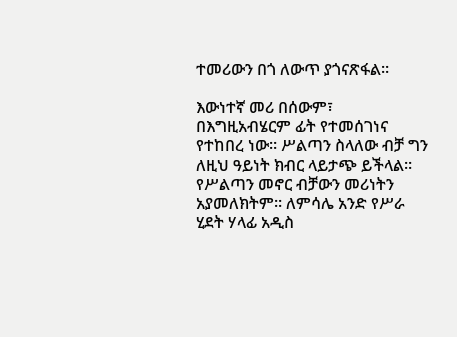ተመሪውን በጎ ለውጥ ያጎናጽፋል።

እውነተኛ መሪ በሰውም፣ በእግዚአብሄርም ፊት የተመሰገነና የተከበረ ነው። ሥልጣን ስላለው ብቻ ግን ለዚህ ዓይነት ክብር ላይታጭ ይችላል። የሥልጣን መኖር ብቻውን መሪነትን አያመለክትም። ለምሳሌ አንድ የሥራ ሂደት ሃላፊ አዲስ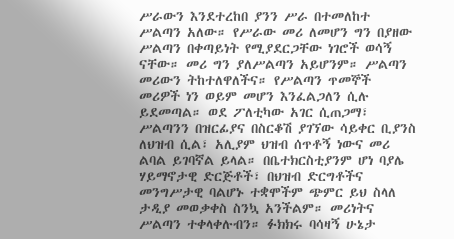ሥራውን እንደተረከበ ያንን ሥራ በተመለከተ ሥልጣን አለው። የሥራው መሪ ለመሆን ግን በያዘው ሥልጣን በቀጣይነት የሚያደርጋቸው ነገሮች ወሳኝ ናቸው። መሪ ግን ያለሥልጣን አይሆንም። ሥልጣን መሪውን ትከተለዋለችና። የሥልጣን ጥመኞች መሪዎች ነን ወይም መሆን እንፈልጋለን ሲሉ ይደመጣል። ወደ ፖለቲካው አገር ሲጠጋማ፣ ሥልጣንን በዝርፊያና በስርቆሽ ያገኘው ሳይቀር ቢያንስ ለህዝብ ሲል፣ አሊያም ህዝብ ሰጥቶኝ ነውና መሪ ልባል ይገባኛል ይላል። በቤተክርስቲያንም ሆነ ባያሌ ሃይማኖታዊ ድርጅቶች፣ በህዝብ ድርግቶችና መንግሥታዊ ባልሆኑ ተቋሞችም ጭምር ይህ ስላለ ታዲያ መወቃቀስ ስንኳ አንችልም። መሪነትና ሥልጣን ተቀላቀሉብን። ፉክክሩ ባሳዛኝ ሁኔታ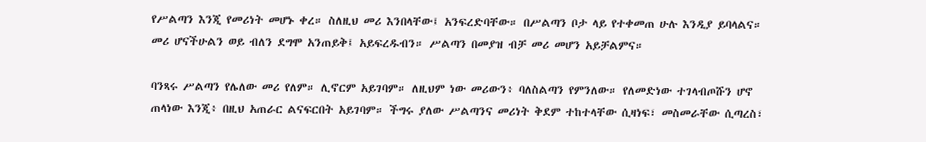የሥልጣን እንጂ የመሪነት መሆኑ ቀረ። ስለዚህ መሪ እንበላቸው፤ አንፍረድባቸው። በሥልጣን ቦታ ላይ የተቀመጠ ሁሉ እንዲያ ይባላልና። መሪ ሆናችሁልን ወይ ብለን ደግሞ አንጠይቅ፤ አይፍረዱብን። ሥልጣን በመያዝ ብቻ መሪ መሆን አይቻልምና።

ባንጻሩ ሥልጣን የሌለው መሪ የለም። ሊኖርም አይገባም። ለዚህም ነው መሪውን፥ ባለስልጣን የምንለው። የለመድነው ተገላብጦሹን ሆኖ ጠላነው እንጂ፥ በዚህ አጠራር ልናፍርበት አይገባም። ችግሩ ያለው ሥልጣንና መሪነት ቅደም ተከተላቸው ሲዛነፍ፣ መስመራቸው ሲጣረስ፣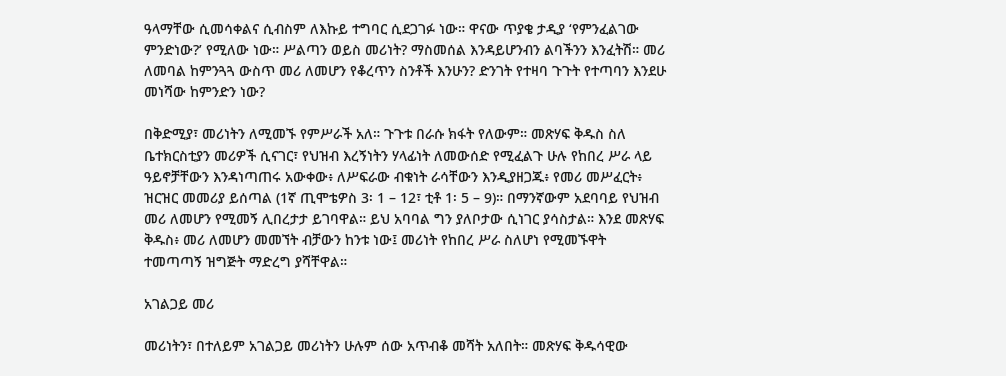ዓላማቸው ሲመሳቀልና ሲብስም ለእኩይ ተግባር ሲደጋገፉ ነው። ዋናው ጥያቄ ታዲያ ‘የምንፈልገው ምንድነው?’ የሚለው ነው። ሥልጣን ወይስ መሪነት? ማስመሰል እንዳይሆንብን ልባችንን እንፈትሽ። መሪ ለመባል ከምንጓጓ ውስጥ መሪ ለመሆን የቆረጥን ስንቶች እንሁን? ድንገት የተዛባ ጉጉት የተጣባን እንደሁ መነሻው ከምንድን ነው?

በቅድሚያ፣ መሪነትን ለሚመኙ የምሥራች አለ። ጉጉቱ በራሱ ክፋት የለውም። መጽሃፍ ቅዱስ ስለ ቤተክርስቲያን መሪዎች ሲናገር፣ የህዝብ እረኝነትን ሃላፊነት ለመውሰድ የሚፈልጉ ሁሉ የከበረ ሥራ ላይ ዓይኖቻቸውን እንዳነጣጠሩ አውቀው፥ ለሥፍራው ብቁነት ራሳቸውን እንዲያዘጋጁ፥ የመሪ መሥፈርት፥ ዝርዝር መመሪያ ይሰጣል (1ኛ ጢሞቴዎስ 3፡ 1 – 12፣ ቲቶ 1፡ 5 – 9)። በማንኛውም አደባባይ የህዝብ መሪ ለመሆን የሚመኝ ሊበረታታ ይገባዋል። ይህ አባባል ግን ያለቦታው ሲነገር ያሳስታል። እንደ መጽሃፍ ቅዱስ፥ መሪ ለመሆን መመኘት ብቻውን ከንቱ ነው፤ መሪነት የከበረ ሥራ ስለሆነ የሚመኙዋት ተመጣጣኝ ዝግጅት ማድረግ ያሻቸዋል።

አገልጋይ መሪ

መሪነትን፣ በተለይም አገልጋይ መሪነትን ሁሉም ሰው አጥብቆ መሻት አለበት። መጽሃፍ ቅዱሳዊው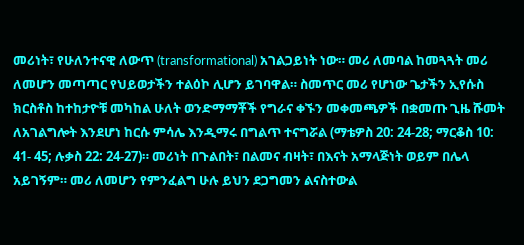መሪነት፣ የሁለንተናዊ ለውጥ (transformational) አገልጋይነት ነው። መሪ ለመባል ከመጓጓት መሪ ለመሆን መጣጣር የህይወታችን ተልዕኮ ሊሆን ይገባዋል። ስመጥር መሪ የሆነው ጌታችን ኢየሱስ ክርስቶስ ከተከታዮቹ መካከል ሁለት ወንድማማቾች የግራና ቀኙን መቀመጫዎች በቋመጡ ጊዜ ሹመት ለአገልግሎት እንደሆነ ከርሱ ምሳሌ እንዲማሩ በግልጥ ተናግሯል (ማቴዎስ 20: 24-28; ማርቆስ 10: 41- 45; ሉቃስ 22: 24-27)። መሪነት በጉልበት፣ በልመና ብዛት፣ በእናት አማላጅነት ወይም በሌላ አይገኝም። መሪ ለመሆን የምንፈልግ ሁሉ ይህን ደጋግመን ልናስተውል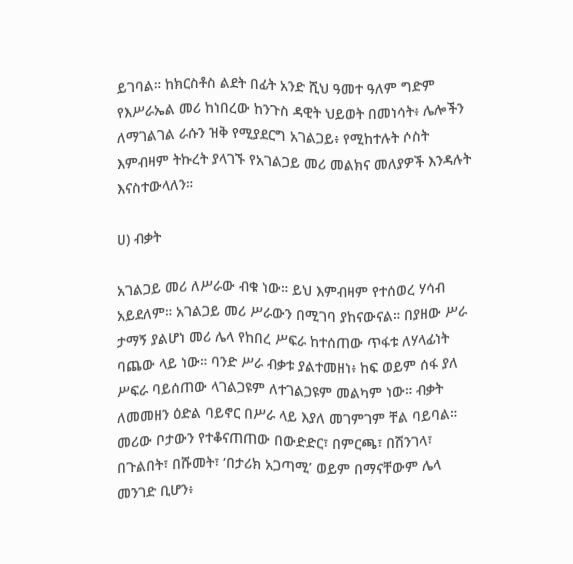ይገባል። ከክርስቶስ ልደት በፊት አንድ ሺህ ዓመተ ዓለም ግድም የእሥራኤል መሪ ከነበረው ከንጉስ ዳዊት ህይወት በመነሳት፥ ሌሎችን ለማገልገል ራሱን ዝቅ የሚያደርግ አገልጋይ፥ የሚከተሉት ሶስት እምብዛም ትኩረት ያላገኙ የአገልጋይ መሪ መልክና መለያዎች እንዳሉት እናስተውላለን።

ሀ) ብቃት

አገልጋይ መሪ ለሥራው ብቁ ነው። ይህ እምብዛም የተሰወረ ሃሳብ አይደለም። አገልጋይ መሪ ሥራውን በሚገባ ያከናውናል። በያዘው ሥራ ታማኝ ያልሆነ መሪ ሌላ የከበረ ሥፍራ ከተሰጠው ጥፋቱ ለሃላፊነት ባጨው ላይ ነው። ባንድ ሥራ ብቃቱ ያልተመዘነ፥ ከፍ ወይም ሰፋ ያለ ሥፍራ ባይሰጠው ላገልጋዩም ለተገልጋዩም መልካም ነው። ብቃት ለመመዘን ዕድል ባይኖር በሥራ ላይ እያለ መገምገም ቸል ባይባል። መሪው ቦታውን የተቆናጠጠው በውድድር፣ በምርጫ፣ በሽንገላ፣ በጉልበት፣ በሹመት፣ ‘በታሪክ አጋጣሚ’ ወይም በማናቸውም ሌላ መንገድ ቢሆን፥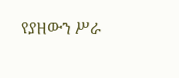የያዘውን ሥራ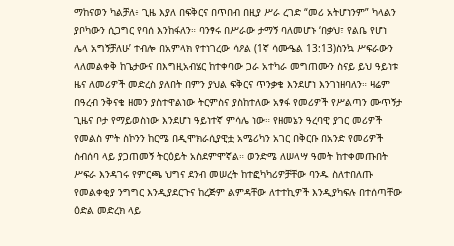ማከናወን ካልቻለ፥ ጊዜ እያለ በፍቅርና በጥበብ በዚያ ሥራ ረገድ “መሪ አትሆነንም” ካላልን ያቦካውን ሲጋግር የባሰ እንከፋለን። ባንፃሩ በሥራው ታማኝ ባለመሆኑ ‘በቃህ፣ የልቤ የሆነ ሌላ አግኝቻለሁ’ ተብሎ በአምላክ የተነገረው ሳዖል (1ኛ ሳሙዔል 13:13)ስንኳ ሥፍራውን ላለመልቀቅ ከጌታውና በእግዚአብሄር ከተቀባው ጋራ አተካራ መግጠሙን ስናይ ይህ ዓይነቱ ዜና ለመሪዎች መድረስ ያለበት በምን ያህል ፍቅርና ጥንቃቄ እንደሆነ እንገነዘባለን። ዛሬም በዓረብ ንቅናቄ ዘመን ያስተዋልነው ትርምስና ያስከተለው አፃፋ የመሪዎች የሥልጣን ሙጥኝታ ጊዜና ቦታ የማይወስነው እንደሆነ ዓይነተኛ ምሳሌ ነው። የዘመኔን ዓረባዊ ያገር መሪዎች የመልስ ምት ስኮንን ከርሜ በዲሞክራሲያዊቷ አሜሪካን አገር በቅርቡ በአንድ የመሪዎች ስብሰባ ላይ ያጋጠመኝ ትርዕይት አስደምሞኛል። ወንድሜ ለሠላሣ ዓመት ከተቀመጡበት ሥፍራ እንዳገሩ የምርጫ ህግና ደንብ መሠረት ከተፎካካሪዎቻቸው ባንዱ ስለተበለጡ የመልቀቂያ ንግግር እንዲያደርጉና ከረጅም ልምዳቸው ለተተኪዎች እንዲያካፍሉ በተሰጣቸው ዕድል መድረክ ላይ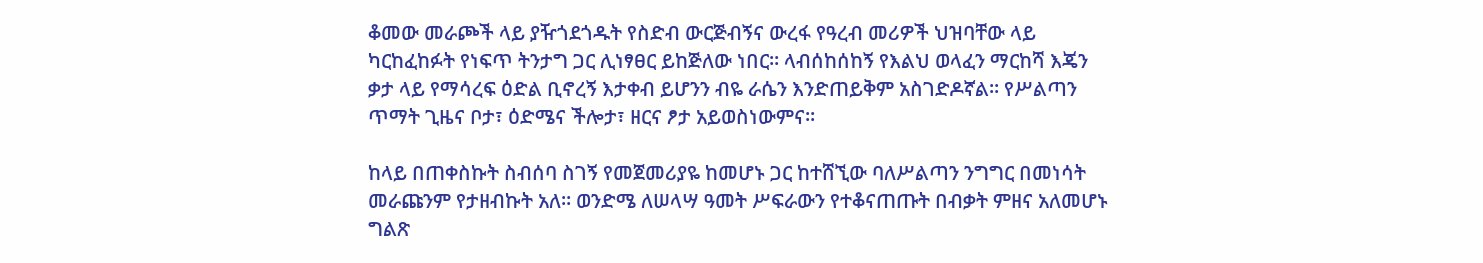ቆመው መራጮች ላይ ያዥጎደጎዱት የስድብ ውርጅብኝና ውረፋ የዓረብ መሪዎች ህዝባቸው ላይ ካርከፈከፉት የነፍጥ ትንታግ ጋር ሊነፃፀር ይከጅለው ነበር። ላብሰከሰከኝ የእልህ ወላፈን ማርከሻ እጄን ቃታ ላይ የማሳረፍ ዕድል ቢኖረኝ እታቀብ ይሆንን ብዬ ራሴን እንድጠይቅም አስገድዶኛል። የሥልጣን ጥማት ጊዜና ቦታ፣ ዕድሜና ችሎታ፣ ዘርና ፆታ አይወስነውምና።

ከላይ በጠቀስኩት ስብሰባ ስገኝ የመጀመሪያዬ ከመሆኑ ጋር ከተሸኚው ባለሥልጣን ንግግር በመነሳት መራጩንም የታዘብኩት አለ። ወንድሜ ለሠላሣ ዓመት ሥፍራውን የተቆናጠጡት በብቃት ምዘና አለመሆኑ ግልጽ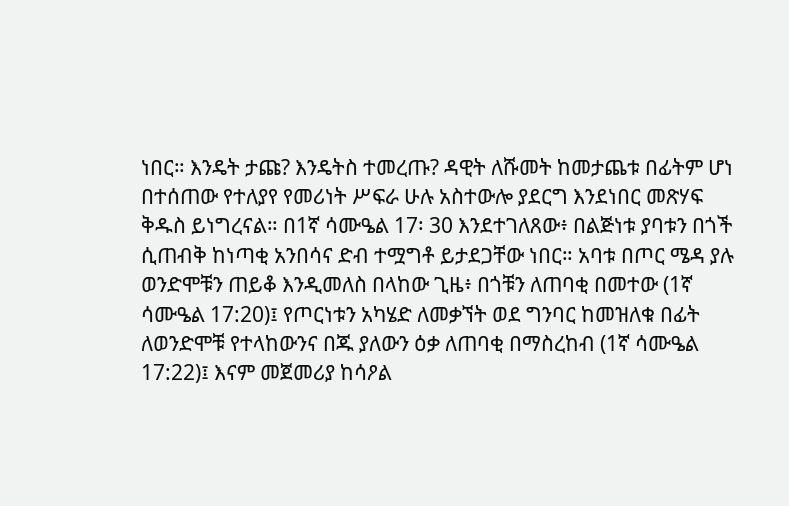ነበር። እንዴት ታጩ? እንዴትስ ተመረጡ? ዳዊት ለሹመት ከመታጨቱ በፊትም ሆነ በተሰጠው የተለያየ የመሪነት ሥፍራ ሁሉ አስተውሎ ያደርግ እንደነበር መጽሃፍ ቅዱስ ይነግረናል። በ1ኛ ሳሙዔል 17፡ 30 እንደተገለጸው፥ በልጅነቱ ያባቱን በጎች ሲጠብቅ ከነጣቂ አንበሳና ድብ ተሟግቶ ይታደጋቸው ነበር። አባቱ በጦር ሜዳ ያሉ ወንድሞቹን ጠይቆ እንዲመለስ በላከው ጊዜ፥ በጎቹን ለጠባቂ በመተው (1ኛ ሳሙዔል 17:20)፤ የጦርነቱን አካሄድ ለመቃኘት ወደ ግንባር ከመዝለቁ በፊት ለወንድሞቹ የተላከውንና በጁ ያለውን ዕቃ ለጠባቂ በማስረከብ (1ኛ ሳሙዔል 17:22)፤ እናም መጀመሪያ ከሳዖል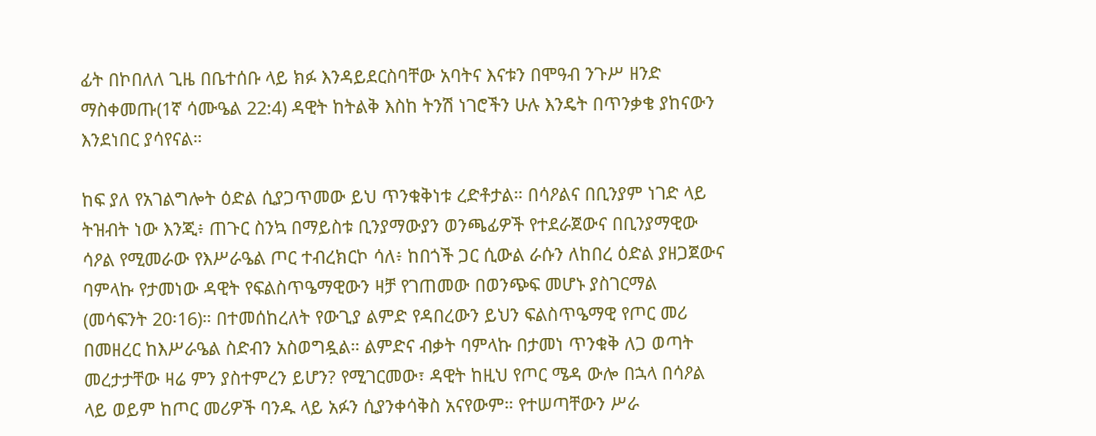ፊት በኮበለለ ጊዜ በቤተሰቡ ላይ ክፉ እንዳይደርስባቸው አባትና እናቱን በሞዓብ ንጉሥ ዘንድ ማስቀመጡ(1ኛ ሳሙዔል 22:4) ዳዊት ከትልቅ እስከ ትንሽ ነገሮችን ሁሉ እንዴት በጥንቃቄ ያከናውን እንደነበር ያሳየናል።

ከፍ ያለ የአገልግሎት ዕድል ሲያጋጥመው ይህ ጥንቁቅነቱ ረድቶታል። በሳዖልና በቢንያም ነገድ ላይ ትዝብት ነው እንጂ፥ ጠጉር ስንኳ በማይስቱ ቢንያማውያን ወንጫፊዎች የተደራጀውና በቢንያማዊው ሳዖል የሚመራው የእሥራዔል ጦር ተብረክርኮ ሳለ፥ ከበጎች ጋር ሲውል ራሱን ለከበረ ዕድል ያዘጋጀውና ባምላኩ የታመነው ዳዊት የፍልስጥዔማዊውን ዛቻ የገጠመው በወንጭፍ መሆኑ ያስገርማል (መሳፍንት 20፡16)። በተመሰከረለት የውጊያ ልምድ የዳበረውን ይህን ፍልስጥዔማዊ የጦር መሪ በመዘረር ከእሥራዔል ስድብን አስወግዷል። ልምድና ብቃት ባምላኩ በታመነ ጥንቁቅ ለጋ ወጣት መረታታቸው ዛሬ ምን ያስተምረን ይሆን? የሚገርመው፣ ዳዊት ከዚህ የጦር ሜዳ ውሎ በኋላ በሳዖል ላይ ወይም ከጦር መሪዎች ባንዱ ላይ አፉን ሲያንቀሳቅስ አናየውም። የተሠጣቸውን ሥራ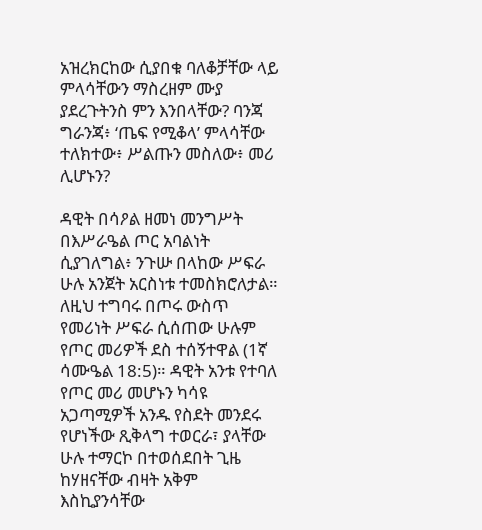አዝረክርከው ሲያበቁ ባለቆቻቸው ላይ ምላሳቸውን ማስረዘም ሙያ ያደረጉትንስ ምን እንበላቸው? ባንጃ ግራንጃ፥ ‘ጤፍ የሚቆላ’ ምላሳቸው ተለክተው፥ ሥልጡን መስለው፥ መሪ ሊሆኑን?

ዳዊት በሳዖል ዘመነ መንግሥት በእሥራዔል ጦር አባልነት ሲያገለግል፥ ንጉሡ በላከው ሥፍራ ሁሉ አንጀት አርስነቱ ተመስክሮለታል። ለዚህ ተግባሩ በጦሩ ውስጥ የመሪነት ሥፍራ ሲሰጠው ሁሉም የጦር መሪዎች ደስ ተሰኝተዋል (1ኛ ሳሙዔል 18:5)። ዳዊት አንቱ የተባለ የጦር መሪ መሆኑን ካሳዩ አጋጣሚዎች አንዱ የስደት መንደሩ የሆነችው ጺቅላግ ተወርራ፣ ያላቸው ሁሉ ተማርኮ በተወሰደበት ጊዜ ከሃዘናቸው ብዛት አቅም እስኪያንሳቸው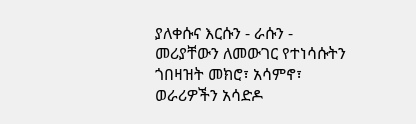ያለቀሱና እርሱን - ራሱን - መሪያቸውን ለመውገር የተነሳሱትን ጎበዛዝት መክሮ፣ አሳምኖ፣ ወራሪዎችን አሳድዶ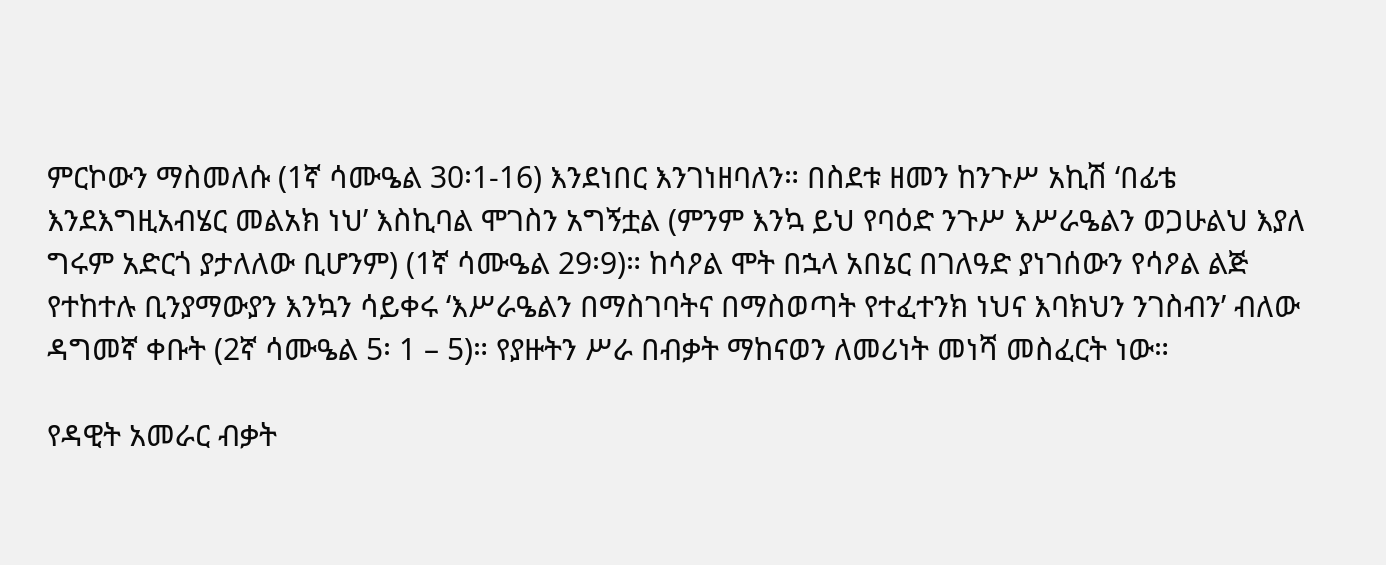ምርኮውን ማስመለሱ (1ኛ ሳሙዔል 30፡1-16) እንደነበር እንገነዘባለን። በስደቱ ዘመን ከንጉሥ አኪሽ ‘በፊቴ እንደእግዚአብሄር መልአክ ነህ’ እስኪባል ሞገስን አግኝቷል (ምንም እንኳ ይህ የባዕድ ንጉሥ እሥራዔልን ወጋሁልህ እያለ ግሩም አድርጎ ያታለለው ቢሆንም) (1ኛ ሳሙዔል 29፡9)። ከሳዖል ሞት በኋላ አበኔር በገለዓድ ያነገሰውን የሳዖል ልጅ የተከተሉ ቢንያማውያን እንኳን ሳይቀሩ ‘እሥራዔልን በማስገባትና በማስወጣት የተፈተንክ ነህና እባክህን ንገስብን’ ብለው ዳግመኛ ቀቡት (2ኛ ሳሙዔል 5፡ 1 – 5)። የያዙትን ሥራ በብቃት ማከናወን ለመሪነት መነሻ መስፈርት ነው።

የዳዊት አመራር ብቃት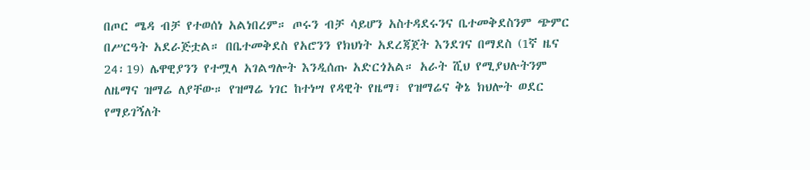በጦር ሜዳ ብቻ የተወሰነ አልነበረም። ጦሩን ብቻ ሳይሆን አስተዳደሩንና ቤተመቅደስንም ጭምር በሥርዓት አደራጅቷል። በቤተመቅደስ የአሮንን የክህነት አደረጃጀት እንደገና በማደስ (1ኛ ዜና 24፡19) ሌዋዊያንን የተሟላ አገልግሎት እንዲሰጡ አድርጎአል። አራት ሺህ የሚያህሉትንም ለዜማና ዝማሬ ለያቸው። የዝማሬ ነገር ከተነሣ የዳዊት የዜማ፣ የዝማሬና ቅኔ ክህሎት ወደር የማይገኝለት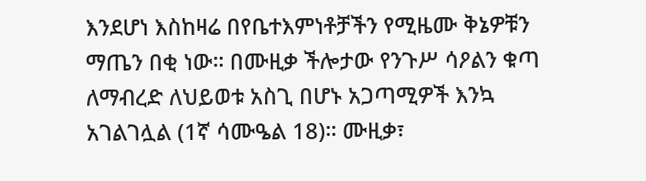እንደሆነ እስከዛሬ በየቤተእምነቶቻችን የሚዜሙ ቅኔዎቹን ማጤን በቂ ነው። በሙዚቃ ችሎታው የንጉሥ ሳዖልን ቁጣ ለማብረድ ለህይወቱ አስጊ በሆኑ አጋጣሚዎች እንኳ አገልገሏል (1ኛ ሳሙዔል 18)። ሙዚቃ፣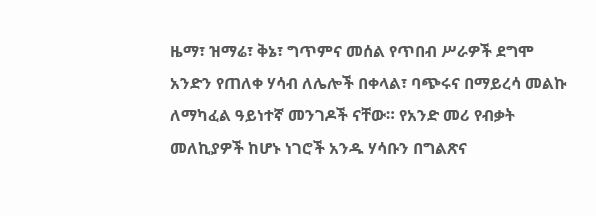ዜማ፣ ዝማሬ፣ ቅኔ፣ ግጥምና መሰል የጥበብ ሥራዎች ደግሞ አንድን የጠለቀ ሃሳብ ለሌሎች በቀላል፣ ባጭሩና በማይረሳ መልኩ ለማካፈል ዓይነተኛ መንገዶች ናቸው። የአንድ መሪ የብቃት መለኪያዎች ከሆኑ ነገሮች አንዱ ሃሳቡን በግልጽና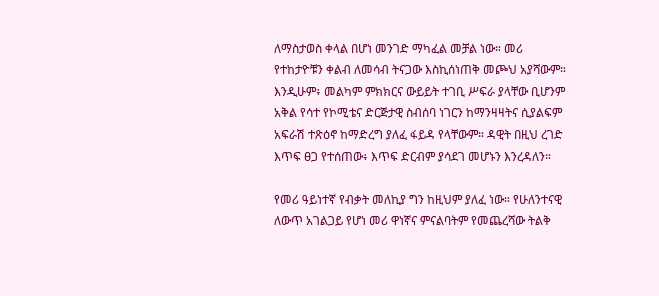ለማስታወስ ቀላል በሆነ መንገድ ማካፈል መቻል ነው። መሪ የተከታዮቹን ቀልብ ለመሳብ ትናጋው እስኪሰነጠቅ መጮህ አያሻውም። እንዲሁም፥ መልካም ምክክርና ውይይት ተገቢ ሥፍራ ያላቸው ቢሆንም አቅል የሳተ የኮሚቴና ድርጅታዊ ስብሰባ ነገርን ከማንዛዛትና ሲያልፍም አፍራሽ ተጽዕኖ ከማድረግ ያለፈ ፋይዳ የላቸውም። ዳዊት በዚህ ረገድ እጥፍ ፀጋ የተሰጠው፥ እጥፍ ድርብም ያሳደገ መሆኑን እንረዳለን።

የመሪ ዓይነተኛ የብቃት መለኪያ ግን ከዚህም ያለፈ ነው። የሁለንተናዊ ለውጥ አገልጋይ የሆነ መሪ ዋነኛና ምናልባትም የመጨረሻው ትልቅ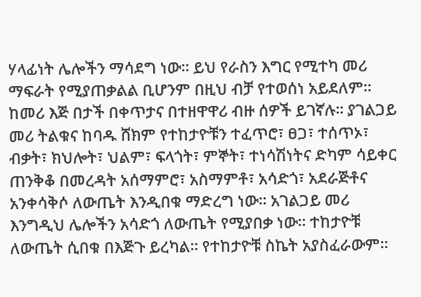ሃላፊነት ሌሎችን ማሳደግ ነው። ይህ የራስን እግር የሚተካ መሪ ማፍራት የሚያጠቃልል ቢሆንም በዚህ ብቻ የተወሰነ አይደለም። ከመሪ እጅ በታች በቀጥታና በተዘዋዋሪ ብዙ ሰዎች ይገኛሉ። ያገልጋይ መሪ ትልቁና ከባዱ ሸክም የተከታዮቹን ተፈጥሮ፣ ፀጋ፣ ተሰጥኦ፣ ብቃት፣ ክህሎት፣ ህልም፣ ፍላጎት፣ ምኞት፣ ተነሳሽነትና ድካም ሳይቀር ጠንቅቆ በመረዳት አሰማምሮ፣ አስማምቶ፣ አሳድጎ፣ አደራጅቶና አንቀሳቅሶ ለውጤት እንዲበቁ ማድረግ ነው። አገልጋይ መሪ እንግዲህ ሌሎችን አሳድጎ ለውጤት የሚያበቃ ነው። ተከታዮቹ ለውጤት ሲበቁ በእጅጉ ይረካል። የተከታዮቹ ስኬት አያስፈራውም።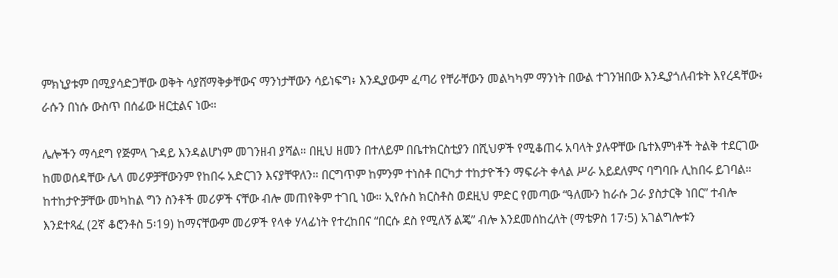ምክኒያቱም በሚያሳድጋቸው ወቅት ሳያሸማቅቃቸውና ማንነታቸውን ሳይነፍግ፥ እንዲያውም ፈጣሪ የቸራቸውን መልካካም ማንነት በውል ተገንዝበው እንዲያጎለብቱት እየረዳቸው፥ ራሱን በነሱ ውስጥ በሰፊው ዘርቷልና ነው።

ሌሎችን ማሳደግ የጅምላ ጉዳይ እንዳልሆነም መገንዘብ ያሻል። በዚህ ዘመን በተለይም በቤተክርስቲያን በሺህዎች የሚቆጠሩ አባላት ያሉዋቸው ቤተእምነቶች ትልቅ ተደርገው ከመወሰዳቸው ሌላ መሪዎቻቸውንም የከበሩ አድርገን እናያቸዋለን። በርግጥም ከምንም ተነስቶ በርካታ ተከታዮችን ማፍራት ቀላል ሥራ አይደለምና ባግባቡ ሊከበሩ ይገባል። ከተከታዮቻቸው መካከል ግን ስንቶች መሪዎች ናቸው ብሎ መጠየቅም ተገቢ ነው። ኢየሱስ ክርስቶስ ወደዚህ ምድር የመጣው “ዓለሙን ከራሱ ጋራ ያስታርቅ ነበር” ተብሎ እንደተጻፈ (2ኛ ቆሮንቶስ 5፡19) ከማናቸውም መሪዎች የላቀ ሃላፊነት የተረከበና “በርሱ ደስ የሚለኝ ልጄ” ብሎ እንደመሰከረለት (ማቴዎስ 17፡5) አገልግሎቱን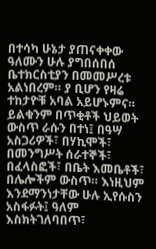በተሳካ ሁኔታ ያጠናቀቀው ዓለሙን ሁሉ ያግበሰበሰ ቤተክርስቲያን በመመሥረቱ አልነበረም። ያ ቢሆን የዛሬ ተከታዮቹ አባል አይሆኑምና። ይልቁንም በጥቂቶች ህይወት ውስጥ ራሱን በተነ፤ በዓሣ አስጋሪዎች፣ በሃኪሞች፣ በመንግሥት ሰራተኞች፣ በፈላስፎች፣ በቤት እመቤቶች፣ በሌሎችም ውስጥ። እነዚህም እንደማንነታቸው ሁሉ ኢየሱስን አስፋፉት፤ ዓለም እስክትገለባበጥ፣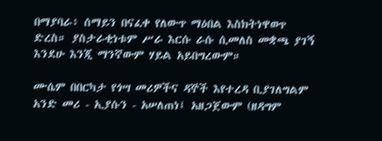በማያባራ፥ ሰማይን በናፈቀ የለውጥ ማዕበል እስክትነዋወጥ ድረስ። ያስታራቂነቱም ሥራ እርሱ ራሱ ሲመለስ መቋጫ ያገኝ እንደሁ እንጂ ማንኛውም ሃይል አይበግረውም።

ሙሴም በበርካታ የጎሣ መሪዎችና ዳኞች እየተረዳ ቢያገለግልም አንድ መሪ - ኢያሱን - አሠለጠነ፤ አዘጋጀውም (ዘዳግም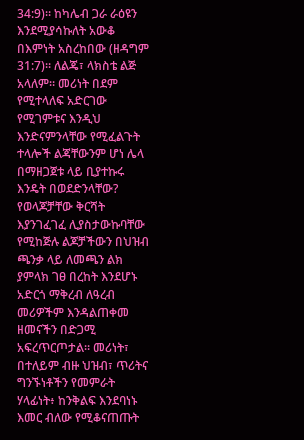34:9)። ከካሌብ ጋራ ራዕዩን እንደሚያሳኩለት አውቆ በእምነት አስረከበው (ዘዳግም 31:7)። ለልጄ፣ ላክስቴ ልጅ አላለም። መሪነት በደም የሚተላለፍ አድርገው የሚገምቱና እንዲህ እንድናምንላቸው የሚፈልጉት ተላሎች ልጃቸውንም ሆነ ሌላ በማዘጋጀቱ ላይ ቢያተኩሩ እንዴት በወደድንላቸው? የወላጆቻቸው ቅርሻት እያንገፈገፈ ሊያስታውኩባቸው የሚከጅሉ ልጆቻችውን በህዝብ ጫንቃ ላይ ለመጫን ልክ ያምላክ ገፀ በረከት እንደሆኑ አድርጎ ማቅረብ ለዓረብ መሪዎችም እንዳልጠቀመ ዘመናችን በድጋሚ አፍረጥርጦታል። መሪነት፣ በተለይም ብዙ ህዝብ፣ ጥሪትና ግንኙነቶችን የመምራት ሃላፊነት፥ ከንቅልፍ እንደባነኑ እመር ብለው የሚቆናጠጡት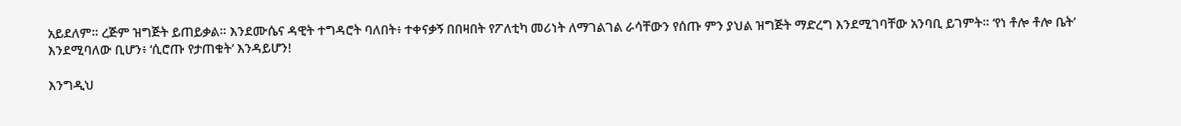አይደለም። ረጅም ዝግጅት ይጠይቃል። እንደሙሴና ዳዊት ተግዳሮት ባለበት፥ ተቀናቃኝ በበዛበት የፖለቲካ መሪነት ለማገልገል ራሳቸውን የሰጡ ምን ያህል ዝግጅት ማድረግ እንደሚገባቸው አንባቢ ይገምት። ‘የነ ቶሎ ቶሎ ቤት’ እንደሚባለው ቢሆን፥ ‘ሲሮጡ የታጠቁት’ እንዳይሆን!

እንግዲህ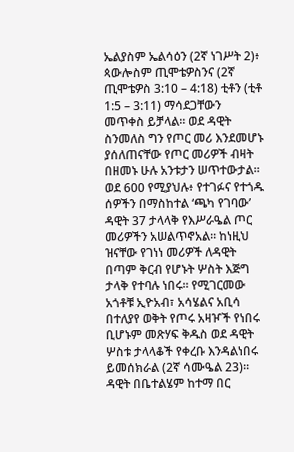ኤልያስም ኤልሳዕን (2ኛ ነገሥት 2)፥ ጳውሎስም ጢሞቴዎስንና (2ኛ ጢሞቴዎስ 3:10 – 4:18) ቲቶን (ቲቶ 1:5 – 3:11) ማሳደጋቸውን መጥቀስ ይቻላል። ወደ ዳዊት ስንመለስ ግን የጦር መሪ እንደመሆኑ ያሰለጠናቸው የጦር መሪዎች ብዛት በዘመኑ ሁሉ አንቱታን ሠጥተውታል። ወደ 600 የሚያህሉ፥ የተገፉና የተጎዱ ሰዎችን በማስከተል ‘ጫካ የገባው’ ዳዊት 37 ታላላቅ የእሥራዔል ጦር መሪዎችን አሠልጥኖአል። ከነዚህ ዝናቸው የገነነ መሪዎች ለዳዊት በጣም ቅርብ የሆኑት ሦስት እጅግ ታላቅ የተባሉ ነበሩ። የሚገርመው አጎቶቹ ኢዮአብ፣ አሳሄልና አቢሳ በተለያየ ወቅት የጦሩ አዛዦች የነበሩ ቢሆኑም መጽሃፍ ቅዱስ ወደ ዳዊት ሦስቱ ታላላቆች የቀረቡ እንዳልነበሩ ይመሰክራል (2ኛ ሳሙዔል 23)። ዳዊት በቤተልሄም ከተማ በር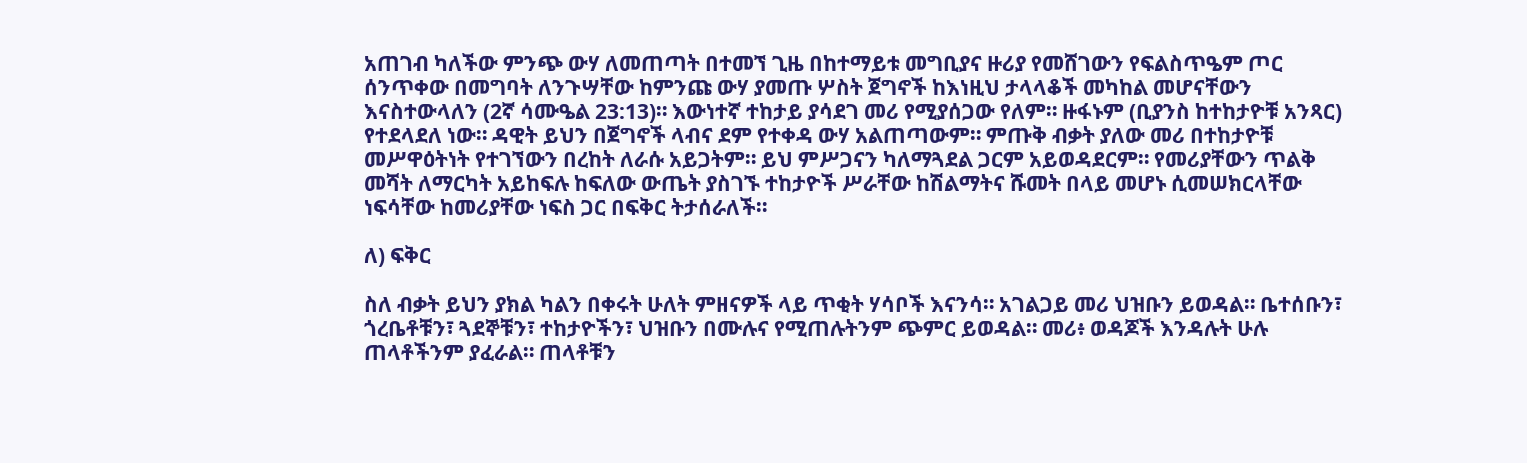አጠገብ ካለችው ምንጭ ውሃ ለመጠጣት በተመኘ ጊዜ በከተማይቱ መግቢያና ዙሪያ የመሸገውን የፍልስጥዔም ጦር ሰንጥቀው በመግባት ለንጉሣቸው ከምንጩ ውሃ ያመጡ ሦስት ጀግኖች ከእነዚህ ታላላቆች መካከል መሆናቸውን እናስተውላለን (2ኛ ሳሙዔል 23:13)። እውነተኛ ተከታይ ያሳደገ መሪ የሚያሰጋው የለም። ዙፋኑም (ቢያንስ ከተከታዮቹ አንጻር) የተደላደለ ነው። ዳዊት ይህን በጀግኖች ላብና ደም የተቀዳ ውሃ አልጠጣውም። ምጡቅ ብቃት ያለው መሪ በተከታዮቹ መሥዋዕትነት የተገኘውን በረከት ለራሱ አይጋትም። ይህ ምሥጋናን ካለማጓደል ጋርም አይወዳደርም። የመሪያቸውን ጥልቅ መሻት ለማርካት አይከፍሉ ከፍለው ውጤት ያስገኙ ተከታዮች ሥራቸው ከሽልማትና ሹመት በላይ መሆኑ ሲመሠክርላቸው ነፍሳቸው ከመሪያቸው ነፍስ ጋር በፍቅር ትታሰራለች።

ለ) ፍቅር

ስለ ብቃት ይህን ያክል ካልን በቀሩት ሁለት ምዘናዎች ላይ ጥቂት ሃሳቦች እናንሳ። አገልጋይ መሪ ህዝቡን ይወዳል። ቤተሰቡን፣ ጎረቤቶቹን፣ ጓደኞቹን፣ ተከታዮችን፣ ህዝቡን በሙሉና የሚጠሉትንም ጭምር ይወዳል። መሪ፥ ወዳጆች እንዳሉት ሁሉ ጠላቶችንም ያፈራል። ጠላቶቹን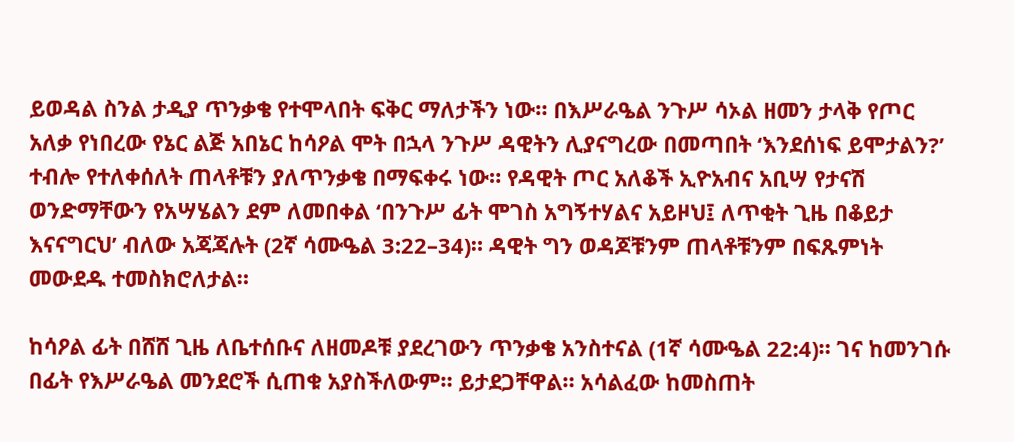ይወዳል ስንል ታዲያ ጥንቃቄ የተሞላበት ፍቅር ማለታችን ነው። በእሥራዔል ንጉሥ ሳኦል ዘመን ታላቅ የጦር አለቃ የነበረው የኔር ልጅ አበኔር ከሳዖል ሞት በኋላ ንጉሥ ዳዊትን ሊያናግረው በመጣበት ‘እንደሰነፍ ይሞታልን?’ ተብሎ የተለቀሰለት ጠላቶቹን ያለጥንቃቄ በማፍቀሩ ነው። የዳዊት ጦር አለቆች ኢዮአብና አቢሣ የታናሽ ወንድማቸውን የአሣሄልን ደም ለመበቀል ‘በንጉሥ ፊት ሞገስ አግኝተሃልና አይዞህ፤ ለጥቂት ጊዜ በቆይታ እናናግርህ’ ብለው አጃጃሉት (2ኛ ሳሙዔል 3:22–34)። ዳዊት ግን ወዳጆቹንም ጠላቶቹንም በፍጹምነት መውደዱ ተመስክሮለታል።

ከሳዖል ፊት በሸሸ ጊዜ ለቤተሰቡና ለዘመዶቹ ያደረገውን ጥንቃቄ አንስተናል (1ኛ ሳሙዔል 22:4)። ገና ከመንገሱ በፊት የእሥራዔል መንደሮች ሲጠቁ አያስችለውም። ይታደጋቸዋል። አሳልፈው ከመስጠት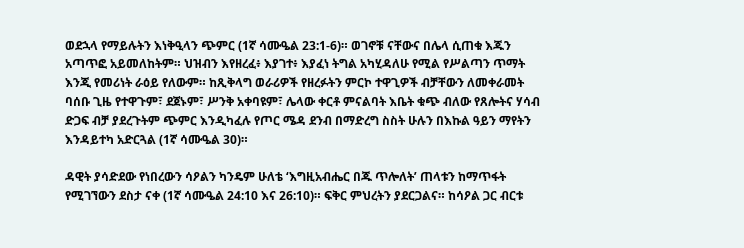ወደኋላ የማይሉትን እነቅዒላን ጭምር (1ኛ ሳሙዔል 23:1-6)። ወገኖቹ ናቸውና በሌላ ሲጠቁ እጁን አጣጥፎ አይመለከትም። ህዝብን እየዘረፈ፥ እያገተ፥ እያፈነ ትግል አካሂዳለሁ የሚል የሥልጣን ጥማት እንጂ የመሪነት ራዕይ የለውም። ከጺቅላግ ወራሪዎች የዘረፉትን ምርኮ ተዋጊዎች ብቻቸውን ለመቀራመት ባሰቡ ጊዜ የተዋጉም፣ ደጀኑም፣ ሥንቅ አቀባዩም፣ ሌላው ቀርቶ ምናልባት እቤት ቁጭ ብለው የጸሎትና ሃሳብ ድጋፍ ብቻ ያደረጉትም ጭምር እንዲካፈሉ የጦር ሜዳ ደንብ በማድረግ ስስት ሁሉን በእኩል ዓይን ማየትን እንዳይተካ አድርጓል (1ኛ ሳሙዔል 30)።

ዳዊት ያሳድደው የነበረውን ሳዖልን ካንዴም ሁለቴ ‘እግዚአብሔር በጁ ጥሎለት’ ጠላቱን ከማጥፋት የሚገኘውን ደስታ ናቀ (1ኛ ሳሙዔል 24:10 እና 26:10)። ፍቅር ምህረትን ያደርጋልና። ከሳዖል ጋር ብርቱ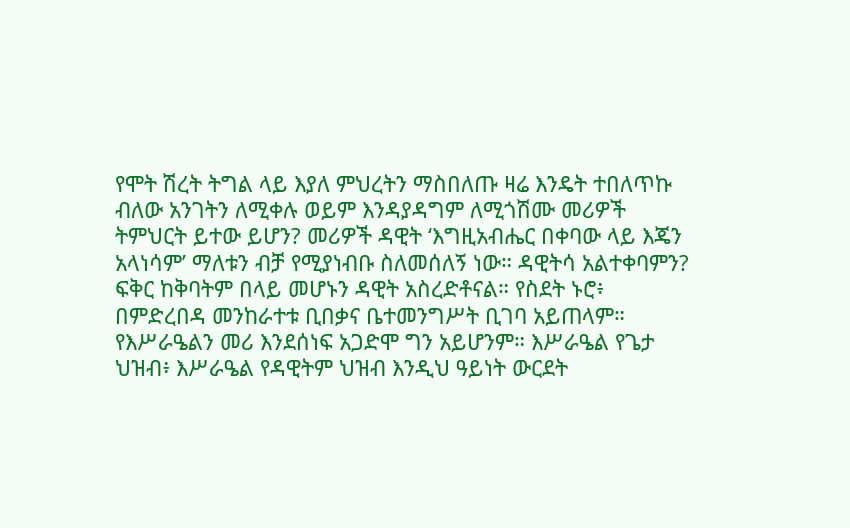የሞት ሽረት ትግል ላይ እያለ ምህረትን ማስበለጡ ዛሬ እንዴት ተበለጥኩ ብለው አንገትን ለሚቀሉ ወይም እንዳያዳግም ለሚጎሽሙ መሪዎች ትምህርት ይተው ይሆን? መሪዎች ዳዊት ‘እግዚአብሔር በቀባው ላይ እጄን አላነሳም’ ማለቱን ብቻ የሚያነብቡ ስለመሰለኝ ነው። ዳዊትሳ አልተቀባምን? ፍቅር ከቅባትም በላይ መሆኑን ዳዊት አስረድቶናል። የስደት ኑሮ፥ በምድረበዳ መንከራተቱ ቢበቃና ቤተመንግሥት ቢገባ አይጠላም። የእሥራዔልን መሪ እንደሰነፍ አጋድሞ ግን አይሆንም። እሥራዔል የጌታ ህዝብ፥ እሥራዔል የዳዊትም ህዝብ እንዲህ ዓይነት ውርደት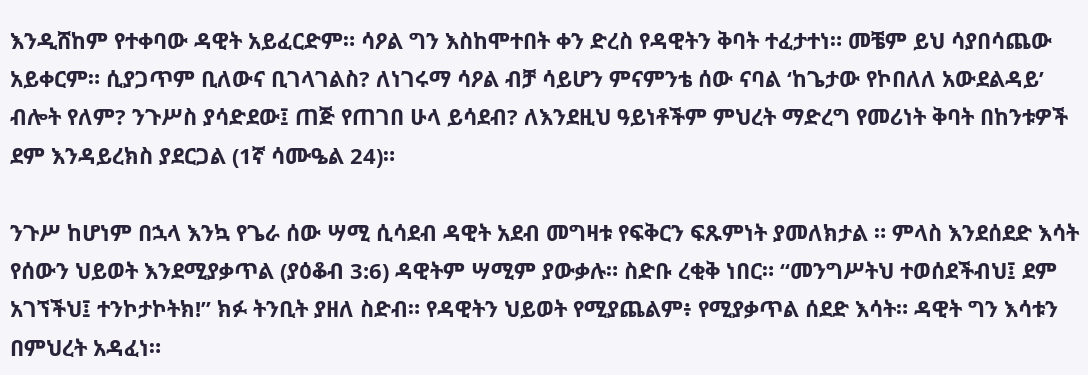እንዲሸከም የተቀባው ዳዊት አይፈርድም። ሳዖል ግን እስከሞተበት ቀን ድረስ የዳዊትን ቅባት ተፈታተነ። መቼም ይህ ሳያበሳጨው አይቀርም። ሲያጋጥም ቢለውና ቢገላገልስ? ለነገሩማ ሳዖል ብቻ ሳይሆን ምናምንቴ ሰው ናባል ‘ከጌታው የኮበለለ አውደልዳይ’ ብሎት የለም? ንጉሥስ ያሳድደው፤ ጠጅ የጠገበ ሁላ ይሳደብ? ለእንደዚህ ዓይነቶችም ምህረት ማድረግ የመሪነት ቅባት በከንቱዎች ደም እንዳይረክስ ያደርጋል (1ኛ ሳሙዔል 24)።

ንጉሥ ከሆነም በኋላ እንኳ የጌራ ሰው ሣሚ ሲሳደብ ዳዊት አደብ መግዛቱ የፍቅርን ፍጹምነት ያመለክታል ። ምላስ እንደሰደድ እሳት የሰውን ህይወት እንደሚያቃጥል (ያዕቆብ 3:6) ዳዊትም ሣሚም ያውቃሉ። ስድቡ ረቂቅ ነበር። “መንግሥትህ ተወሰደችብህ፤ ደም አገኘችህ፤ ተንኮታኮትክ!” ክፉ ትንቢት ያዘለ ስድብ። የዳዊትን ህይወት የሚያጨልም፥ የሚያቃጥል ሰደድ እሳት። ዳዊት ግን እሳቱን በምህረት አዳፈነ።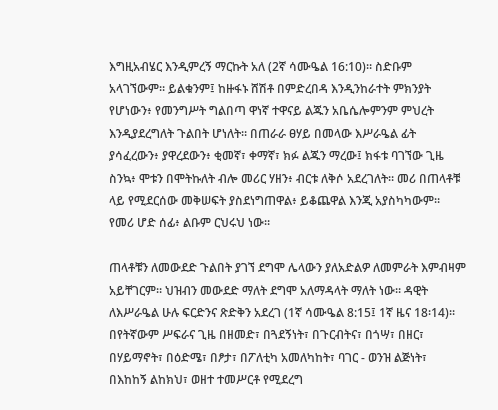እግዚአብሄር እንዲምረኝ ማርኩት አለ (2ኛ ሳሙዔል 16:10)። ስድቡም አላገኘውም። ይልቁንም፤ ከዙፋኑ ሸሽቶ በምድረበዳ እንዲንከራተት ምክንያት የሆነውን፥ የመንግሥት ግልበጣ ዋነኛ ተዋናይ ልጁን አቤሴሎምንም ምህረት እንዲያደረግለት ጉልበት ሆነለት። በጠራራ ፀሃይ በመላው እሥራዔል ፊት ያሳፈረውን፥ ያዋረደውን፥ ቂመኛ፣ ቀማኛ፣ ክፉ ልጁን ማረው፤ ክፋቱ ባገኘው ጊዜ ስንኳ፥ ሞቱን በሞትኩለት ብሎ መሪር ሃዘን፥ ብርቱ ለቅሶ አደረገለት። መሪ በጠላቶቹ ላይ የሚደርሰው መቅሠፍት ያስደነግጠዋል፥ ይቆጨዋል እንጂ አያስካካውም። የመሪ ሆድ ሰፊ፥ ልቡም ርህሩህ ነው።

ጠላቶቹን ለመውደድ ጉልበት ያገኘ ደግሞ ሌላውን ያለአድልዎ ለመምራት እምብዛም አይቸገርም። ህዝብን መውደድ ማለት ደግሞ አለማዳላት ማለት ነው። ዳዊት ለእሥራዔል ሁሉ ፍርድንና ጽድቅን አደረገ (1ኛ ሳሙዔል 8:15፤ 1ኛ ዜና 18፡14)። በየትኛውም ሥፍራና ጊዜ በዘመድ፣ በጓደኝነት፣ በጉርብትና፣ በጎሣ፣ በዘር፣ በሃይማኖት፣ በዕድሜ፣ በፆታ፣ በፖለቲካ አመለካከት፣ ባገር - ወንዝ ልጅነት፣ በእከከኝ ልከክህ፣ ወዘተ ተመሥርቶ የሚደረግ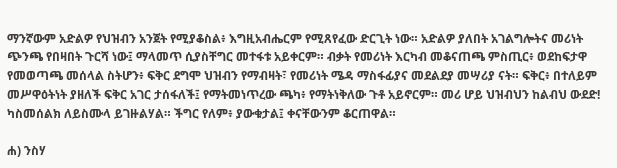ማንኛውም አድልዎ የህዝብን አንጀት የሚያቆስል፥ እግዚአብሔርም የሚጸየፈው ድርጊት ነው። አድልዎ ያለበት አገልግሎትና መሪነት ጭንጫ የበዛበት ጉርሻ ነው፤ ማላመጥ ሲያስቸግር መተፋቱ አይቀርም። ብቃት የመሪነት እርካብ መቆናጠጫ ምስጢር፥ ወደከፍታዋ የመወጣጫ መሰላል ስትሆን፥ ፍቅር ደግሞ ህዝብን የማብዛት፣ የመሪነት ሜዳ ማስፋፊያና መደልደያ መሣሪያ ናት። ፍቅር፥ በተለይም መሥዋዕትነት ያዘለች ፍቅር አገር ታሰፋለች፤ የማትመነጥረው ጫካ፥ የማትነቅለው ጉቶ አይኖርም። መሪ ሆይ ህዝብህን ከልብህ ውደድ! ካስመሰልክ ለይስሙላ ይገዙልሃል። ችግር የለም፥ ያውቁታል፤ ቀናቸውንም ቆርጠዋል።

ሐ) ንስሃ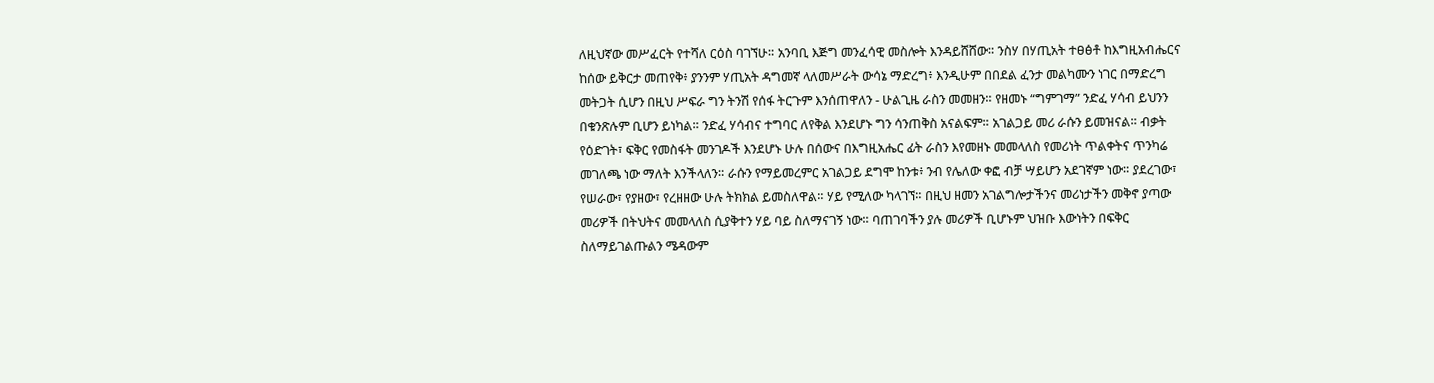ለዚህኛው መሥፈርት የተሻለ ርዕስ ባገኘሁ። አንባቢ እጅግ መንፈሳዊ መስሎት እንዳይሸሸው። ንስሃ በሃጢአት ተፀፅቶ ከእግዚአብሔርና ከሰው ይቅርታ መጠየቅ፥ ያንንም ሃጢአት ዳግመኛ ላለመሥራት ውሳኔ ማድረግ፥ እንዲሁም በበደል ፈንታ መልካሙን ነገር በማድረግ መትጋት ሲሆን በዚህ ሥፍራ ግን ትንሽ የሰፋ ትርጉም እንሰጠዋለን - ሁልጊዜ ራስን መመዘን። የዘመኑ “ግምገማ” ንድፈ ሃሳብ ይህንን በቁንጽሉም ቢሆን ይነካል። ንድፈ ሃሳብና ተግባር ለየቅል እንደሆኑ ግን ሳንጠቅስ አናልፍም። አገልጋይ መሪ ራሱን ይመዝናል። ብቃት የዕድገት፣ ፍቅር የመስፋት መንገዶች እንደሆኑ ሁሉ በሰውና በእግዚአሔር ፊት ራስን እየመዘኑ መመላለስ የመሪነት ጥልቀትና ጥንካሬ መገለጫ ነው ማለት እንችላለን። ራሱን የማይመረምር አገልጋይ ደግሞ ከንቱ፥ ንብ የሌለው ቀፎ ብቻ ሣይሆን አደገኛም ነው። ያደረገው፣ የሠራው፣ የያዘው፣ የረዘዘው ሁሉ ትክክል ይመስለዋል። ሃይ የሚለው ካላገኘ። በዚህ ዘመን አገልግሎታችንና መሪነታችን መቅኖ ያጣው መሪዎች በትህትና መመላለስ ሲያቅተን ሃይ ባይ ስለማናገኝ ነው። ባጠገባችን ያሉ መሪዎች ቢሆኑም ህዝቡ እውነትን በፍቅር ስለማይገልጡልን ሜዳውም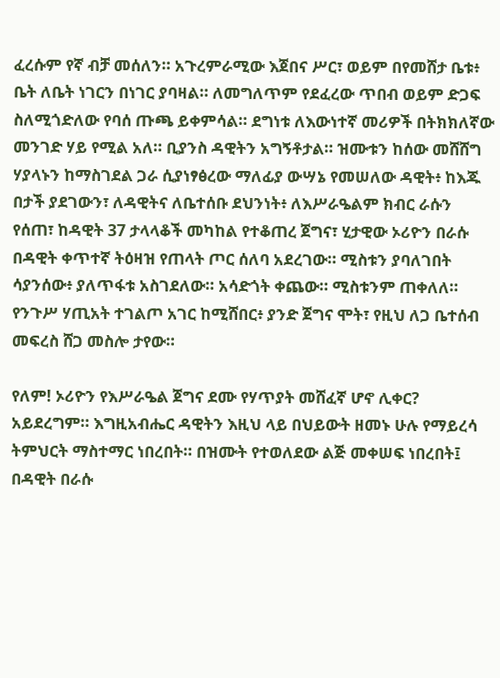ፈረሱም የኛ ብቻ መሰለን። አጉረምራሚው እጀበና ሥር፣ ወይም በየመሸታ ቤቱ፥ ቤት ለቤት ነገርን በነገር ያባዛል። ለመግለጥም የደፈረው ጥበብ ወይም ድጋፍ ስለሚጎድለው የባሰ ጡጫ ይቀምሳል። ደግነቱ ለእውነተኛ መሪዎች በትክክለኛው መንገድ ሃይ የሚል አለ። ቢያንስ ዳዊትን አግኝቶታል። ዝሙቱን ከሰው መሸሸግ ሃያላኑን ከማስገደል ጋራ ሲያነፃፅረው ማለፊያ ውሣኔ የመሠለው ዳዊት፥ ከእጁ በታች ያደገውን፣ ለዳዊትና ለቤተሰቡ ደህንነት፥ ለእሥራዔልም ክብር ራሱን የሰጠ፣ ከዳዊት 37 ታላላቆች መካከል የተቆጠረ ጀግና፣ ሂታዊው ኦሪዮን በራሱ በዳዊት ቀጥተኛ ትዕዛዝ የጠላት ጦር ሰለባ አደረገው። ሚስቱን ያባለገበት ሳያንሰው፥ ያለጥፋቱ አስገደለው። አሳድጎት ቀጨው። ሚስቱንም ጠቀለለ። የንጉሥ ሃጢአት ተገልጦ አገር ከሚሸበር፥ ያንድ ጀግና ሞት፣ የዚህ ለጋ ቤተሰብ መፍረስ ሸጋ መስሎ ታየው።

የለም! ኦሪዮን የእሥራዔል ጀግና ደሙ የሃጥያት መሸፈኛ ሆኖ ሊቀር? አይደረግም። እግዚአብሔር ዳዊትን እዚህ ላይ በህይውት ዘመኑ ሁሉ የማይረሳ ትምህርት ማስተማር ነበረበት። በዝሙት የተወለደው ልጅ መቀሠፍ ነበረበት፤ በዳዊት በራሱ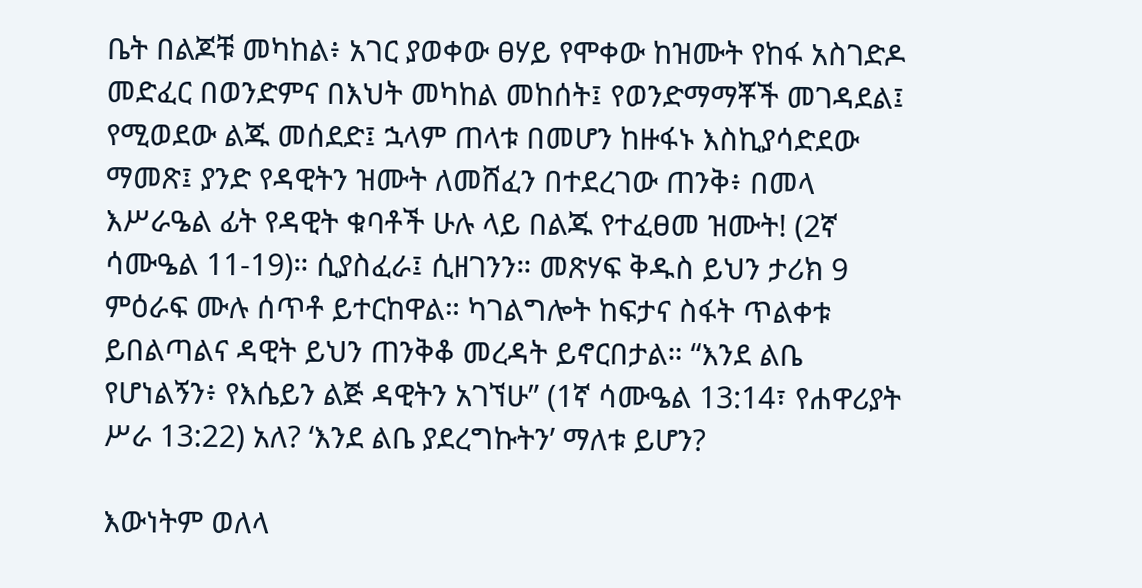ቤት በልጆቹ መካከል፥ አገር ያወቀው ፀሃይ የሞቀው ከዝሙት የከፋ አስገድዶ መድፈር በወንድምና በእህት መካከል መከሰት፤ የወንድማማቾች መገዳደል፤ የሚወደው ልጁ መሰደድ፤ ኋላም ጠላቱ በመሆን ከዙፋኑ እስኪያሳድደው ማመጽ፤ ያንድ የዳዊትን ዝሙት ለመሸፈን በተደረገው ጠንቅ፥ በመላ እሥራዔል ፊት የዳዊት ቁባቶች ሁሉ ላይ በልጁ የተፈፀመ ዝሙት! (2ኛ ሳሙዔል 11-19)። ሲያስፈራ፤ ሲዘገንን። መጽሃፍ ቅዱስ ይህን ታሪክ 9 ምዕራፍ ሙሉ ሰጥቶ ይተርከዋል። ካገልግሎት ከፍታና ስፋት ጥልቀቱ ይበልጣልና ዳዊት ይህን ጠንቅቆ መረዳት ይኖርበታል። “እንደ ልቤ የሆነልኝን፥ የእሴይን ልጅ ዳዊትን አገኘሁ” (1ኛ ሳሙዔል 13:14፣ የሐዋሪያት ሥራ 13:22) አለ? ‘እንደ ልቤ ያደረግኩትን’ ማለቱ ይሆን?

እውነትም ወለላ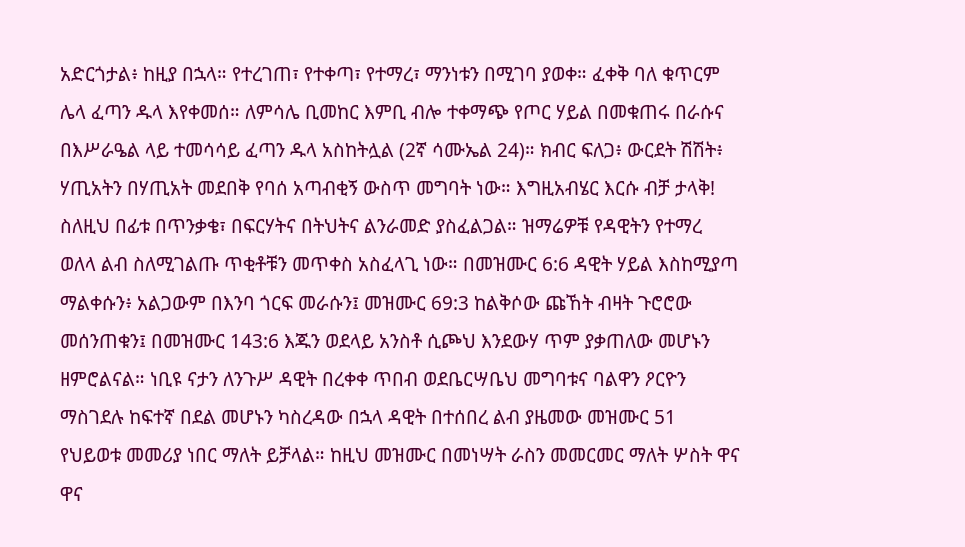አድርጎታል፥ ከዚያ በኋላ። የተረገጠ፣ የተቀጣ፣ የተማረ፣ ማንነቱን በሚገባ ያወቀ። ፈቀቅ ባለ ቁጥርም ሌላ ፈጣን ዱላ እየቀመሰ። ለምሳሌ ቢመከር እምቢ ብሎ ተቀማጭ የጦር ሃይል በመቁጠሩ በራሱና በእሥራዔል ላይ ተመሳሳይ ፈጣን ዱላ አስከትሏል (2ኛ ሳሙኤል 24)። ክብር ፍለጋ፥ ውርደት ሽሽት፥ ሃጢአትን በሃጢአት መደበቅ የባሰ አጣብቂኝ ውስጥ መግባት ነው። እግዚአብሄር እርሱ ብቻ ታላቅ! ስለዚህ በፊቱ በጥንቃቄ፣ በፍርሃትና በትህትና ልንራመድ ያስፈልጋል። ዝማሬዎቹ የዳዊትን የተማረ ወለላ ልብ ስለሚገልጡ ጥቂቶቹን መጥቀስ አስፈላጊ ነው። በመዝሙር 6:6 ዳዊት ሃይል እስከሚያጣ ማልቀሱን፥ አልጋውም በእንባ ጎርፍ መራሱን፤ መዝሙር 69:3 ከልቅሶው ጩኸት ብዛት ጉሮሮው መሰንጠቁን፤ በመዝሙር 143:6 እጁን ወደላይ አንስቶ ሲጮህ እንደውሃ ጥም ያቃጠለው መሆኑን ዘምሮልናል። ነቢዩ ናታን ለንጉሥ ዳዊት በረቀቀ ጥበብ ወደቤርሣቤህ መግባቱና ባልዋን ዖርዮን ማስገደሉ ከፍተኛ በደል መሆኑን ካስረዳው በኋላ ዳዊት በተሰበረ ልብ ያዜመው መዝሙር 51 የህይወቱ መመሪያ ነበር ማለት ይቻላል። ከዚህ መዝሙር በመነሣት ራስን መመርመር ማለት ሦስት ዋና ዋና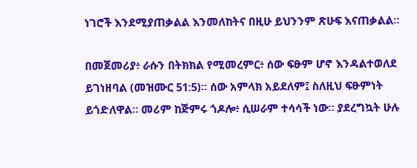ነገሮች እንደሚያጠቃልል እንመለከትና በዚሁ ይህንንም ጽሁፍ እናጠቃልል።

በመጀመሪያ፥ ራሱን በትክክል የሚመረምር፥ ሰው ፍፁም ሆኖ እንዳልተወለደ ይገነዘባል (መዝሙር 51:5)። ሰው አምላክ አይደለም፤ ስለዚህ ፍፁምነት ይጎድለዋል። መሪም ከጅምሩ ጎዶሎ፥ ሲሠራም ተሳሳች ነው። ያደረግኳት ሁሉ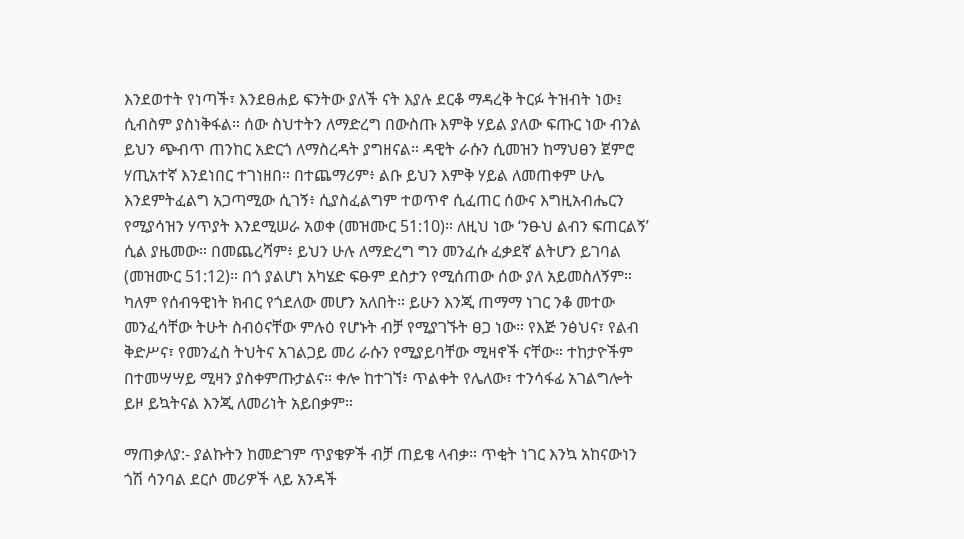እንደወተት የነጣች፣ እንደፀሐይ ፍንትው ያለች ናት እያሉ ደርቆ ማዳረቅ ትርፉ ትዝብት ነው፤ ሲብስም ያስነቅፋል። ሰው ስህተትን ለማድረግ በውስጡ እምቅ ሃይል ያለው ፍጡር ነው ብንል ይህን ጭብጥ ጠንከር አድርጎ ለማስረዳት ያግዘናል። ዳዊት ራሱን ሲመዝን ከማህፀን ጀምሮ ሃጢአተኛ እንደነበር ተገነዘበ። በተጨማሪም፥ ልቡ ይህን እምቅ ሃይል ለመጠቀም ሁሌ እንደምትፈልግ አጋጣሚው ሲገኝ፥ ሲያስፈልግም ተወጥኖ ሲፈጠር ሰውና እግዚአብሔርን የሚያሳዝን ሃጥያት እንደሚሠራ አወቀ (መዝሙር 51:10)። ለዚህ ነው ‘ንፁህ ልብን ፍጠርልኝ’ ሲል ያዜመው። በመጨረሻም፥ ይህን ሁሉ ለማድረግ ግን መንፈሱ ፈቃደኛ ልትሆን ይገባል (መዝሙር 51:12)። በጎ ያልሆነ አካሄድ ፍፁም ደስታን የሚሰጠው ሰው ያለ አይመስለኝም። ካለም የሰብዓዊነት ክብር የጎደለው መሆን አለበት። ይሁን እንጂ ጠማማ ነገር ንቆ መተው መንፈሳቸው ትሁት ስብዕናቸው ምሉዕ የሆኑት ብቻ የሚያገኙት ፀጋ ነው። የእጅ ንፅህና፣ የልብ ቅድሥና፣ የመንፈስ ትህትና አገልጋይ መሪ ራሱን የሚያይባቸው ሚዛኖች ናቸው። ተከታዮችም በተመሣሣይ ሚዛን ያስቀምጡታልና። ቀሎ ከተገኘ፥ ጥልቀት የሌለው፣ ተንሳፋፊ አገልግሎት ይዞ ይኳትናል እንጂ ለመሪነት አይበቃም።

ማጠቃለያ:- ያልኩትን ከመድገም ጥያቄዎች ብቻ ጠይቄ ላብቃ። ጥቂት ነገር እንኳ አከናውነን ጎሽ ሳንባል ደርሶ መሪዎች ላይ አንዳች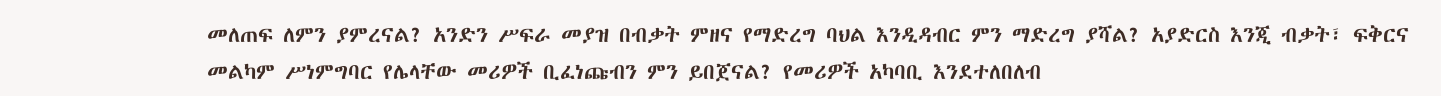መለጠፍ ለምን ያምረናል? አንድን ሥፍራ መያዝ በብቃት ምዘና የማድረግ ባህል እንዲዳብር ምን ማድረግ ያሻል? አያድርስ እንጂ ብቃት፣ ፍቅርና መልካም ሥነምግባር የሌላቸው መሪዎች ቢፈነጩብን ምን ይበጀናል? የመሪዎች አካባቢ እንደተለበለብ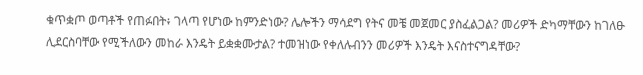ቁጥቋጦ ወጣቶች የጠፉበት፥ ገላጣ የሆነው ከምንድነው? ሌሎችን ማሳደግ የትና መቼ መጀመር ያስፈልጋል? መሪዎች ድካማቸውን ከገለፁ ሊደርስባቸው የሚችለውን መከራ እንዴት ይቋቋሙታል? ተመዝነው የቀለሉብንን መሪዎች እንዴት እናስተናግዳቸው?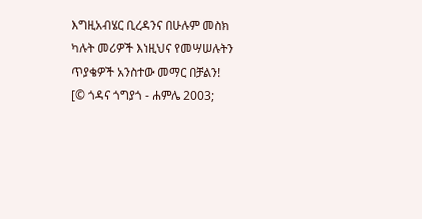እግዚአብሄር ቢረዳንና በሁሉም መስክ ካሉት መሪዎች እነዚህና የመሣሠሉትን ጥያቄዎች አንስተው መማር በቻልን!   [© ጎዳና ጎግያጎ - ሐምሌ 2003;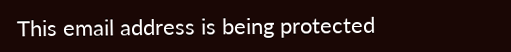This email address is being protected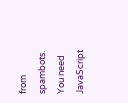from spambots. You need JavaScript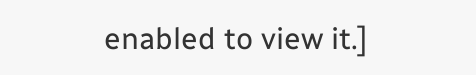enabled to view it.]